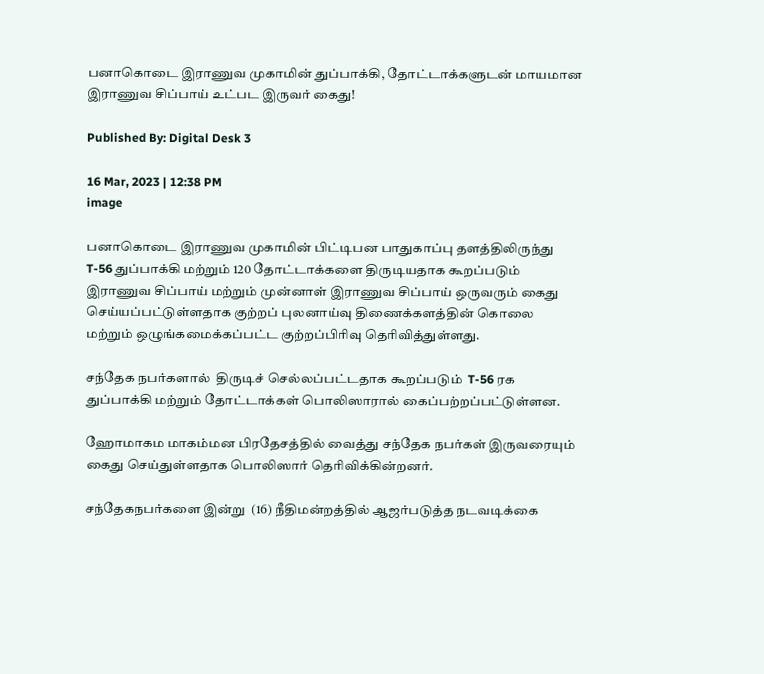பனாகொடை இராணுவ முகாமின் துப்பாக்கி, தோட்டாக்களுடன் மாயமான இராணுவ சிப்பாய் உட்பட இருவர் கைது!

Published By: Digital Desk 3

16 Mar, 2023 | 12:38 PM
image

பனாகொடை இராணுவ முகாமின் பிட்டிபன பாதுகாப்பு தளத்திலிருந்து T-56 துப்பாக்கி மற்றும் 120 தோட்டாக்களை திருடியதாக கூறப்படும் இராணுவ சிப்பாய் மற்றும் முன்னாள் இராணுவ சிப்பாய் ஒருவரும் கைது செய்யப்பட்டுள்ளதாக குற்றப் புலனாய்வு திணைக்களத்தின் கொலை மற்றும் ஒழுங்கமைக்கப்பட்ட குற்றப்பிரிவு தெரிவித்துள்ளது.

சந்தேக நபர்களால்  திருடிச் செல்லப்பட்டதாக கூறப்படும்  T-56 ரக துப்பாக்கி மற்றும் தோட்டாக்கள் பொலிஸாரால் கைப்பற்றப்பட்டுள்ளன.

ஹோமாகம மாகம்மன பிரதேசத்தில் வைத்து சந்தேக நபர்கள் இருவரையும் கைது செய்துள்ளதாக பொலிஸார் தெரிவிக்கின்றனர்.

சந்தேகநபர்களை இன்று  (16) நீதிமன்றத்தில் ஆஜர்படுத்த நடவடிக்கை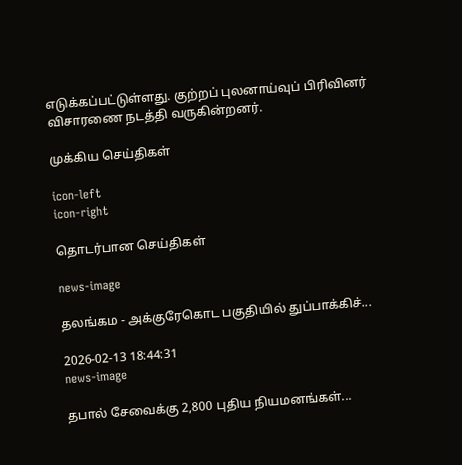எடுக்கப்பட்டுள்ளது. குற்றப் புலனாய்வுப் பிரிவினர் விசாரணை நடத்தி வருகின்றனர்.

முக்கிய செய்திகள்

icon-left
icon-right

தொடர்பான செய்திகள்

news-image

தலங்கம - அக்குரேகொட பகுதியில் துப்பாக்கிச்...

2026-02-13 18:44:31
news-image

தபால் சேவைக்கு 2,800 புதிய நியமனங்கள்...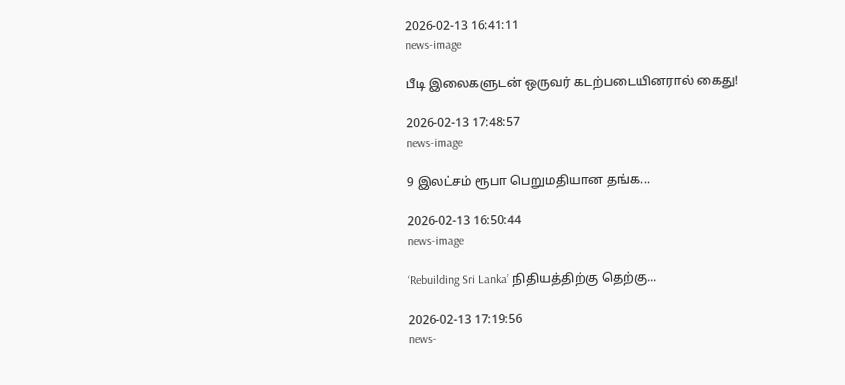2026-02-13 16:41:11
news-image

பீடி இலைகளுடன் ஒருவர் கடற்படையினரால் கைது!

2026-02-13 17:48:57
news-image

9 இலட்சம் ரூபா பெறுமதியான தங்க...

2026-02-13 16:50:44
news-image

‘Rebuilding Sri Lanka’ நிதியத்திற்கு தெற்கு...

2026-02-13 17:19:56
news-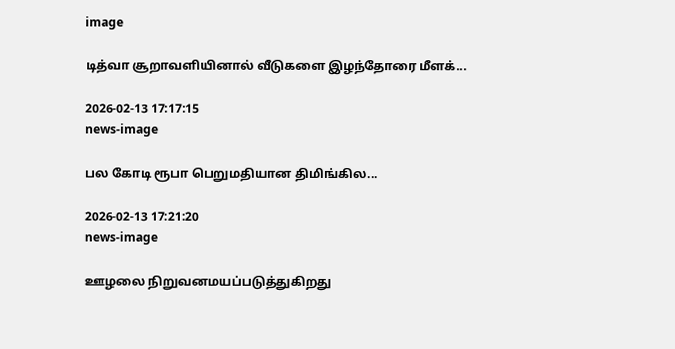image

டித்வா சூறாவளியினால் வீடுகளை இழந்தோரை மீளக்...

2026-02-13 17:17:15
news-image

பல கோடி ரூபா பெறுமதியான திமிங்கில...

2026-02-13 17:21:20
news-image

ஊழலை நிறுவனமயப்படுத்துகிறது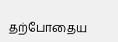தற்போதைய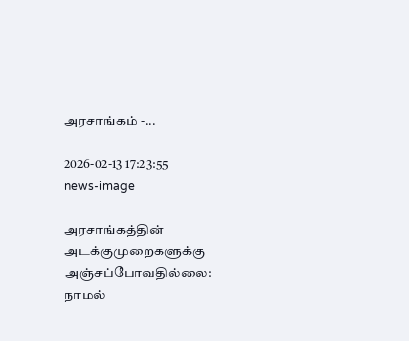அரசாங்கம் -...

2026-02-13 17:23:55
news-image

அரசாங்கத்தின் அடக்குமுறைகளுக்கு அஞ்சப்போவதில்லை: நாமல்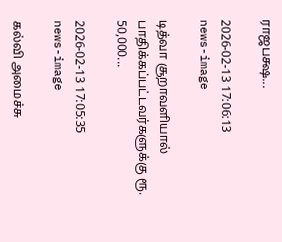ராஜபக்ஷ...

2026-02-13 17:06:13
news-image

டித்வா சூறாவளியால் பாதிக்கப்பட்டவர்களுக்கு ரூ. 50,000...

2026-02-13 17:05:35
news-image

கல்வி அமைச்சு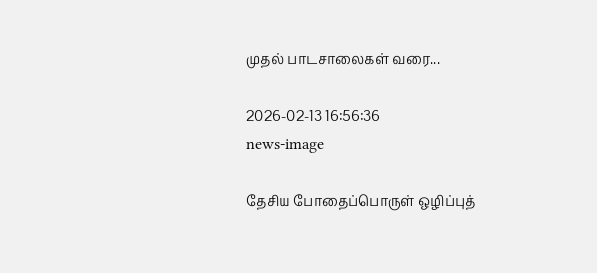முதல் பாடசாலைகள் வரை...

2026-02-13 16:56:36
news-image

தேசிய போதைப்பொருள் ஒழிப்புத்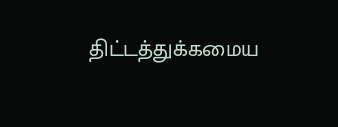திட்டத்துக்கமைய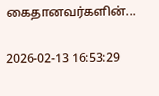கைதானவர்களின்...

2026-02-13 16:53:29